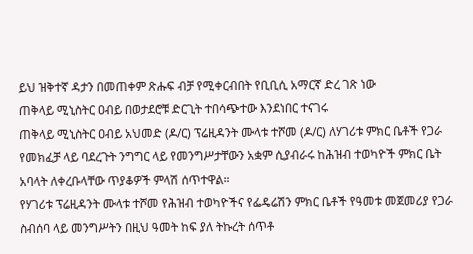ይህ ዝቅተኛ ዳታን በመጠቀም ጽሑፍ ብቻ የሚቀርብበት የቢቢሲ አማርኛ ድረ ገጽ ነው
ጠቅላይ ሚኒስትር ዐብይ በወታደሮቹ ድርጊት ተበሳጭተው እንደነበር ተናገሩ
ጠቅላይ ሚኒስትር ዐብይ አህመድ (ዶ/ር) ፕሬዚዳንት ሙላቱ ተሾመ (ዶ/ር) ለሃገሪቱ ምክር ቤቶች የጋራ የመክፈቻ ላይ ባደረጉት ንግግር ላይ የመንግሥታቸውን አቋም ሲያብራሩ ከሕዝብ ተወካዮች ምክር ቤት አባላት ለቀረቡላቸው ጥያቆዎች ምላሽ ሰጥተዋል።
የሃገሪቱ ፕሬዚዳንት ሙላቱ ተሾመ የሕዝብ ተወካዮችና የፌዴሬሽን ምክር ቤቶች የዓመቱ መጀመሪያ የጋራ ስብሰባ ላይ መንግሥትን በዚህ ዓመት ከፍ ያለ ትኩረት ሰጥቶ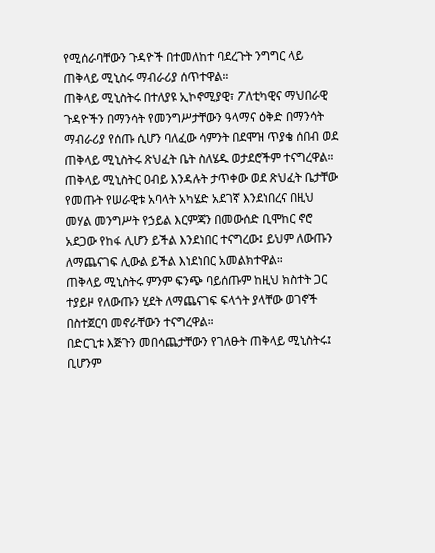የሚሰራባቸውን ጉዳዮች በተመለከተ ባደረጉት ንግግር ላይ ጠቅላይ ሚኒስሩ ማብራሪያ ሰጥተዋል።
ጠቅላይ ሚኒስትሩ በተለያዩ ኢኮኖሚያዊ፣ ፖለቲካዊና ማህበራዊ ጉዳዮችን በማንሳት የመንግሥታቸውን ዓላማና ዕቅድ በማንሳት ማብራሪያ የሰጡ ሲሆን ባለፈው ሳምንት በደሞዝ ጥያቄ ሰበብ ወደ ጠቅላይ ሚኒስትሩ ጽህፈት ቤት ስለሄዱ ወታደሮችም ተናግረዋል።
ጠቅላይ ሚኒስትር ዐብይ እንዳሉት ታጥቀው ወደ ጽህፈት ቤታቸው የመጡት የሠራዊቱ አባላት አካሄድ አደገኛ እንደነበረና በዚህ መሃል መንግሥት የኃይል እርምጃን በመውሰድ ቢሞከር ኖሮ አደጋው የከፋ ሊሆን ይችል እንደነበር ተናግረው፤ ይህም ለውጡን ለማጨናገፍ ሊውል ይችል እነደነበር አመልክተዋል።
ጠቅላይ ሚኒስትሩ ምንም ፍንጭ ባይሰጡም ከዚህ ክስተት ጋር ተያይዞ የለውጡን ሂደት ለማጨናገፍ ፍላጎት ያላቸው ወገኖች በስተጀርባ መኖራቸውን ተናግረዋል።
በድርጊቱ እጅጉን መበሳጨታቸውን የገለፁት ጠቅላይ ሚኒስትሩ፤ ቢሆንም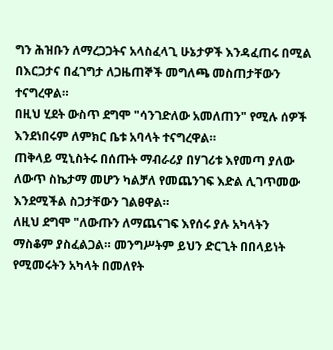ግን ሕዝቡን ለማረጋጋትና አላስፈላጊ ሁኔታዎች እንዳፈጠሩ በሚል በእርጋታና በፈገግታ ለጋዜጠኞች መግለጫ መስጠታቸውን ተናግረዋል።
በዚህ ሂደት ውስጥ ደግሞ "ሳንገድለው አመለጠን" የሚሉ ሰዎች እንደነበሩም ለምክር ቤቱ አባላት ተናግረዋል።
ጠቅላይ ሚኒስትሩ በሰጡት ማብራሪያ በሃገሪቱ እየመጣ ያለው ለውጥ ስኬታማ መሆን ካልቻለ የመጨንገፍ እድል ሊገጥመው እንደሚችል ስጋታቸውን ገልፀዋል።
ለዚህ ደግሞ "ለውጡን ለማጨናገፍ እየሰሩ ያሉ አካላትን ማስቆም ያስፈልጋል። መንግሥትም ይህን ድርጊት በበላይነት የሚመሩትን አካላት በመለየት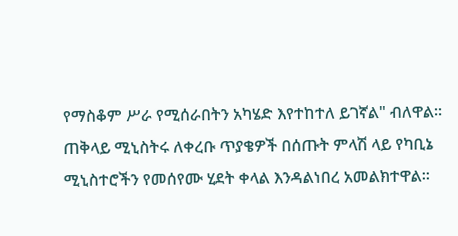የማስቆም ሥራ የሚሰራበትን አካሄድ እየተከተለ ይገኛል" ብለዋል።
ጠቅላይ ሚኒስትሩ ለቀረቡ ጥያቄዎች በሰጡት ምላሽ ላይ የካቢኔ ሚኒስተሮችን የመሰየሙ ሂደት ቀላል እንዳልነበረ አመልክተዋል።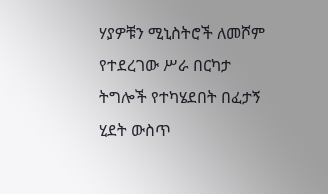ሃያዎቹን ሚኒስትሮች ለመሾም የተደረገው ሥራ በርካታ ትግሎች የተካሄደበት በፈታኝ ሂደት ውስጥ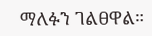ማለፉን ገልፀዋል።